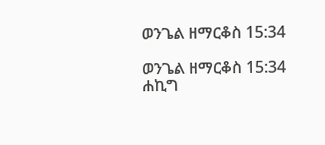ወንጌል ዘማርቆስ 15:34

ወንጌል ዘማርቆስ 15:34 ሐኪግ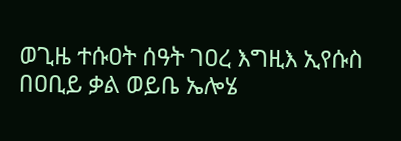ወጊዜ ተሱዐት ሰዓት ገዐረ እግዚእ ኢየሱስ በዐቢይ ቃል ወይቤ ኤሎሄ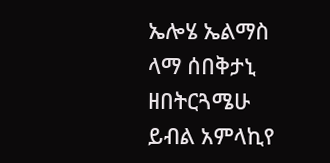ኤሎሄ ኤልማስ ላማ ሰበቅታኒ ዘበትርጓሜሁ ይብል አምላኪየ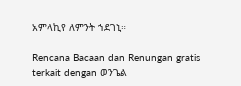አምላኪየ ለምንት ኀደገኒ።

Rencana Bacaan dan Renungan gratis terkait dengan ወንጌል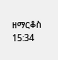ዘማርቆስ 15:34